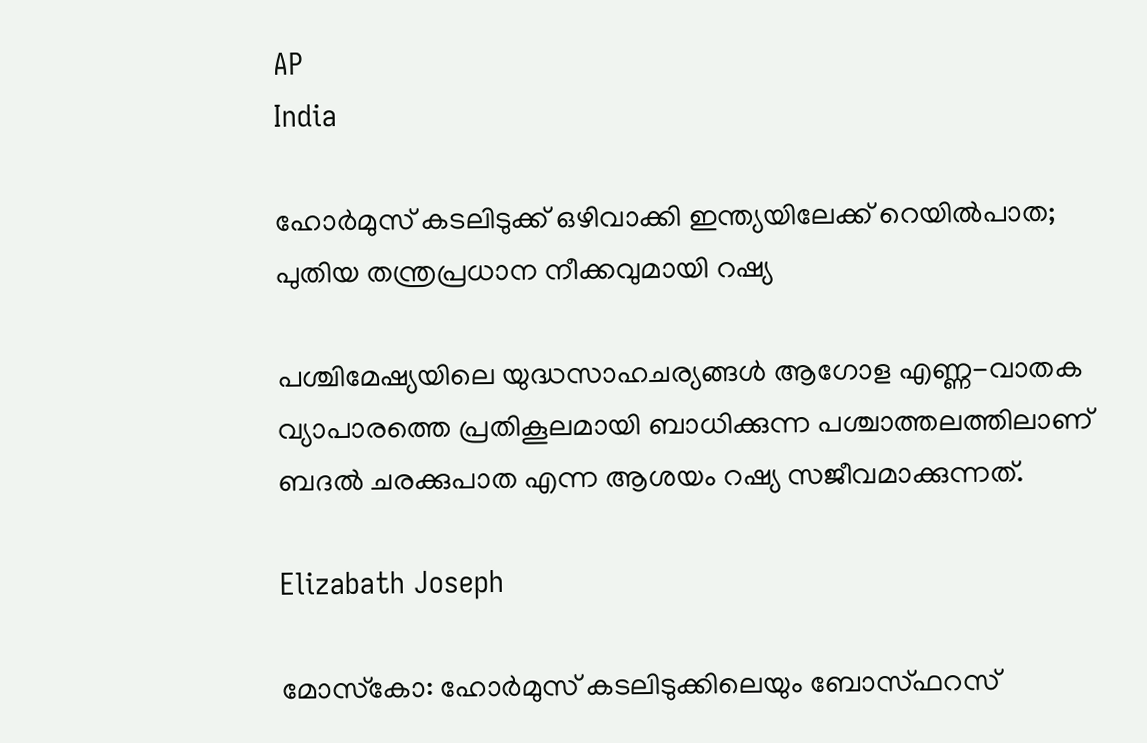AP
India

ഹോർമുസ് കടലിടുക്ക് ഒഴിവാക്കി ഇന്ത്യയിലേക്ക് റെയിൽപാത; പുതിയ തന്ത്രപ്രധാന നീക്കവുമായി റഷ്യ

പശ്ചിമേഷ്യയിലെ യുദ്ധസാഹചര്യങ്ങൾ ആഗോള എണ്ണ-വാതക വ്യാപാരത്തെ പ്രതികൂലമായി ബാധിക്കുന്ന പശ്ചാത്തലത്തിലാണ് ബദൽ ചരക്കുപാത എന്ന ആശയം റഷ്യ സജീവമാക്കുന്നത്.

Elizabath Joseph

മോസ്‌കോ: ഹോർമുസ് കടലിടുക്കിലെയും ബോസ്ഫറസ്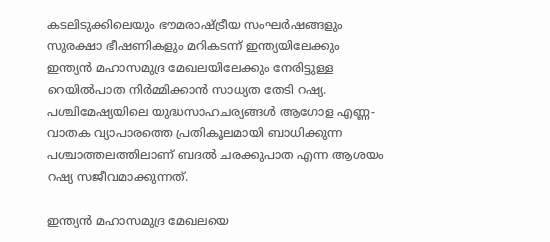കടലിടുക്കിലെയും ഭൗമരാഷ്ട്രീയ സംഘർഷങ്ങളും സുരക്ഷാ ഭീഷണികളും മറികടന്ന് ഇന്ത്യയിലേക്കും ഇന്ത്യൻ മഹാസമുദ്ര മേഖലയിലേക്കും നേരിട്ടുള്ള റെയിൽപാത നിർമ്മിക്കാൻ സാധ്യത തേടി റഷ്യ. പശ്ചിമേഷ്യയിലെ യുദ്ധസാഹചര്യങ്ങൾ ആഗോള എണ്ണ-വാതക വ്യാപാരത്തെ പ്രതികൂലമായി ബാധിക്കുന്ന പശ്ചാത്തലത്തിലാണ് ബദൽ ചരക്കുപാത എന്ന ആശയം റഷ്യ സജീവമാക്കുന്നത്.

ഇന്ത്യൻ മഹാസമുദ്ര മേഖലയെ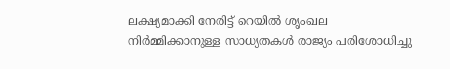ലക്ഷ്യമാക്കി നേരിട്ട് റെയിൽ ശൃംഖല നിർമ്മിക്കാനുള്ള സാധ്യതകൾ രാജ്യം പരിശോധിച്ചു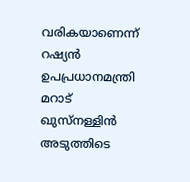വരികയാണെന്ന് റഷ്യൻ ഉപപ്രധാനമന്ത്രി മറാട് ഖുസ്‌നള്ളിൻ അടുത്തിടെ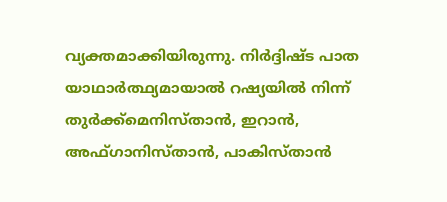വ്യക്തമാക്കിയിരുന്നു. നിർദ്ദിഷ്ട പാത യാഥാർത്ഥ്യമായാൽ റഷ്യയിൽ നിന്ന് തുർക്ക്‌മെനിസ്താൻ, ഇറാൻ, അഫ്ഗാനിസ്താൻ, പാകിസ്താൻ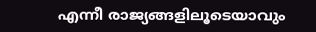എന്നീ രാജ്യങ്ങളിലൂടെയാവും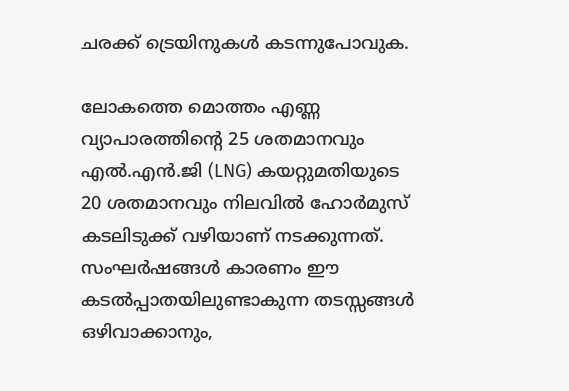ചരക്ക് ട്രെയിനുകൾ കടന്നുപോവുക.

ലോകത്തെ മൊത്തം എണ്ണ വ്യാപാരത്തിന്റെ 25 ശതമാനവും എൽ.എൻ.ജി (LNG) കയറ്റുമതിയുടെ 20 ശതമാനവും നിലവിൽ ഹോർമുസ് കടലിടുക്ക് വഴിയാണ് നടക്കുന്നത്. സംഘർഷങ്ങൾ കാരണം ഈ കടൽപ്പാതയിലുണ്ടാകുന്ന തടസ്സങ്ങൾ ഒഴിവാക്കാനും,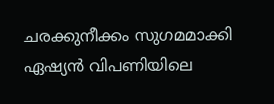ചരക്കുനീക്കം സുഗമമാക്കി ഏഷ്യൻ വിപണിയിലെ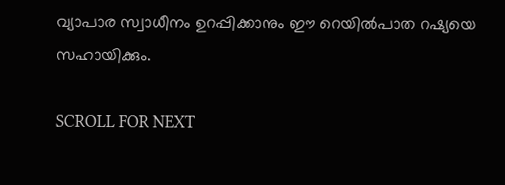വ്യാപാര സ്വാധീനം ഉറപ്പിക്കാനും ഈ റെയിൽപാത റഷ്യയെ സഹായിക്കും.

SCROLL FOR NEXT